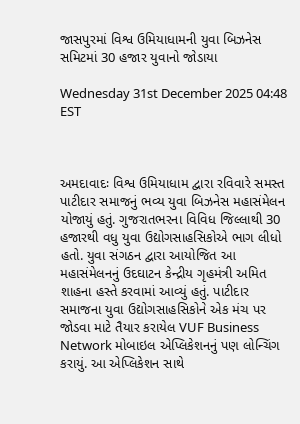જાસપુરમાં વિશ્વ ઉમિયાધામની યુવા બિઝનેસ સમિટમાં 30 હજાર યુવાનો જોડાયા

Wednesday 31st December 2025 04:48 EST



અમદાવાદઃ વિશ્વ ઉમિયાધામ દ્વારા રવિવારે સમસ્ત પાટીદાર સમાજનું ભવ્ય યુવા બિઝનેસ મહાસંમેલન યોજાયું હતું. ગુજરાતભરના વિવિધ જિલ્લાથી 30 હજારથી વધુ યુવા ઉદ્યોગસાહસિકોએ ભાગ લીધો હતો. યુવા સંગઠન દ્વારા આયોજિત આ મહાસંમેલનનું ઉદઘાટન કેન્દ્રીય ગૃહમંત્રી અમિત શાહના હસ્તે કરવામાં આવ્યું હતું. પાટીદાર સમાજના યુવા ઉદ્યોગસાહસિકોને એક મંચ પર જોડવા માટે તૈયાર કરાયેલ VUF Business Network મોબાઇલ એપ્લિકેશનનું પણ લોન્ચિંગ કરાયું. આ એપ્લિકેશન સાથે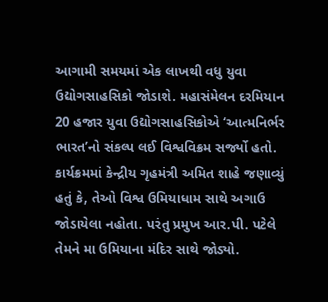આગામી સમયમાં એક લાખથી વધુ યુવા ઉદ્યોગસાહસિકો જોડાશે. મહાસંમેલન દરમિયાન 20 હજાર યુવા ઉદ્યોગસાહસિકોએ ‘આત્મનિર્ભર ભારત’નો સંકલ્પ લઈ વિશ્વવિક્રમ સર્જ્યો હતો. કાર્યક્રમમાં કેન્દ્રીય ગૃહમંત્રી અમિત શાહે જણાવ્યું હતું કે, તેઓ વિશ્વ ઉમિયાધામ સાથે અગાઉ જોડાયેલા નહોતા. પરંતુ પ્રમુખ આર.પી. પટેલે તેમને મા ઉમિયાના મંદિર સાથે જોડ્યો.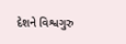દેશને વિશ્વગુરુ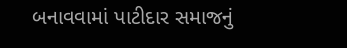બનાવવામાં પાટીદાર સમાજનું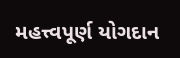મહત્ત્વપૂર્ણ યોગદાન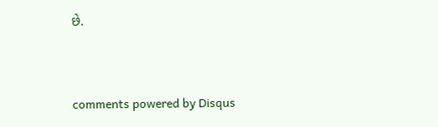છે.


comments powered by Disqus